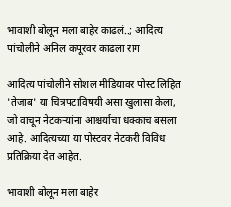भावाशी बोलून मला बाहेर काढलं..; आदित्य पांचोलीने अनिल कपूरवर काढला राग

आदित्य पांचोलीने सोशल मीडियावर पोस्ट लिहित 'तेजाब' या चित्रपटाविषयी असा खुलासा केला, जो वाचून नेटकऱ्यांना आश्चर्याचा धक्काच बसला आहे. आदित्यच्या या पोस्टवर नेटकरी विविध प्रतिक्रिया देत आहेत.

भावाशी बोलून मला बाहेर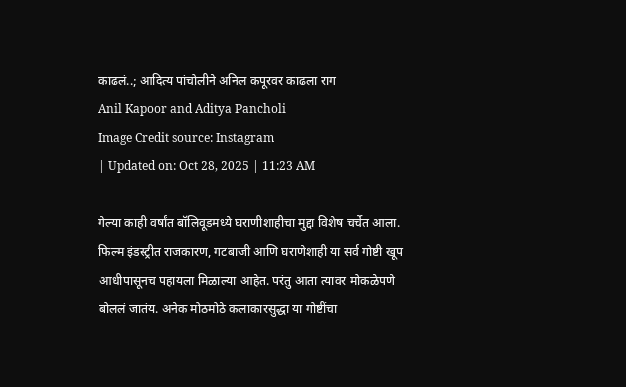काढलं..; आदित्य पांचोलीने अनिल कपूरवर काढला राग
Anil Kapoor and Aditya Pancholi
Image Credit source: Instagram
| Updated on: Oct 28, 2025 | 11:23 AM

गेल्या काही वर्षांत बॉलिवूडमध्ये घराणीशाहीचा मुद्दा विशेष चर्चेत आला. फिल्म इंडस्ट्रीत राजकारण, गटबाजी आणि घराणेशाही या सर्व गोष्टी खूप आधीपासूनच पहायला मिळाल्या आहेत. परंतु आता त्यावर मोकळेपणे बोललं जातंय. अनेक मोठमोठे कलाकारसुद्धा या गोष्टींचा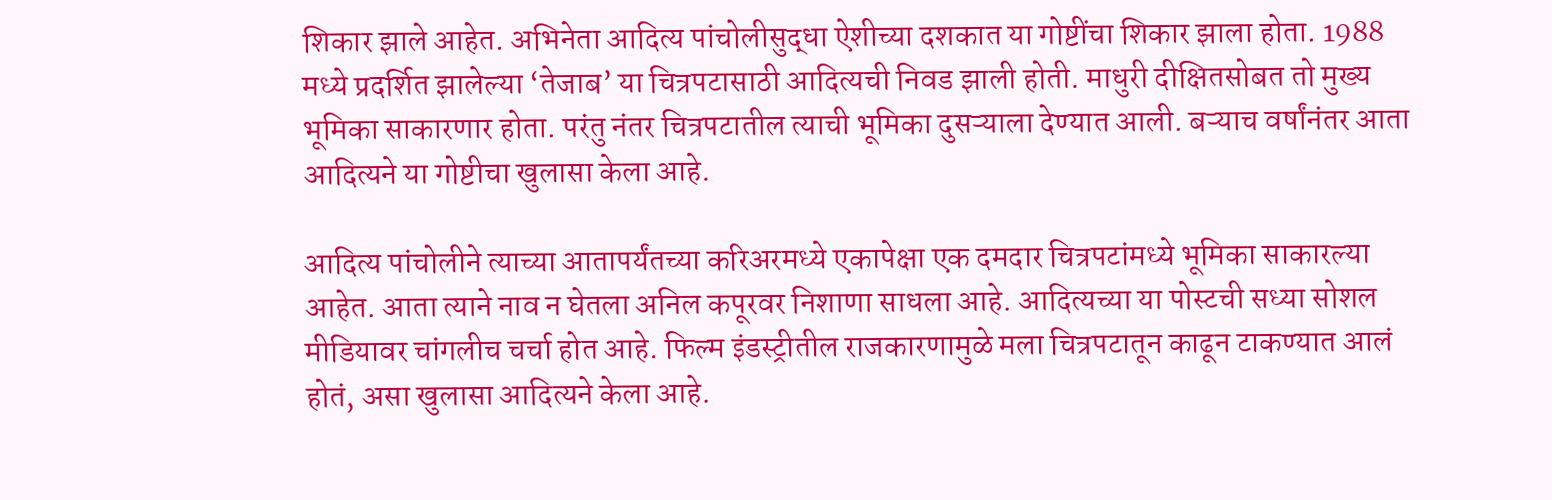शिकार झाले आहेत. अभिनेता आदित्य पांचोलीसुद्धा ऐशीच्या दशकात या गोष्टींचा शिकार झाला होता. 1988 मध्ये प्रदर्शित झालेल्या ‘तेजाब’ या चित्रपटासाठी आदित्यची निवड झाली होती. माधुरी दीक्षितसोबत तो मुख्य भूमिका साकारणार होता. परंतु नंतर चित्रपटातील त्याची भूमिका दुसऱ्याला देण्यात आली. बऱ्याच वर्षांनंतर आता आदित्यने या गोष्टीचा खुलासा केला आहे.

आदित्य पांचोलीने त्याच्या आतापर्यंतच्या करिअरमध्ये एकापेक्षा एक दमदार चित्रपटांमध्ये भूमिका साकारल्या आहेत. आता त्याने नाव न घेतला अनिल कपूरवर निशाणा साधला आहे. आदित्यच्या या पोस्टची सध्या सोशल मीडियावर चांगलीच चर्चा होत आहे. फिल्म इंडस्ट्रीतील राजकारणामुळे मला चित्रपटातून काढून टाकण्यात आलं होतं, असा खुलासा आदित्यने केला आहे.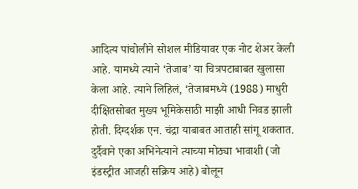आदित्य पांचोलीने सोशल मीडियावर एक नोट शेअर केली आहे. यामध्ये त्याने ‘तेजाब’ या चित्रपटाबाबत खुलासा केला आहे. त्याने लिहिलं, ‘तेजाबमध्ये (1988) माधुरी दीक्षितसोबत मुख्य भूमिकेसाठी माझी आधी निवड झाली होती. दिग्दर्शक एन. चंद्रा याबाबत आताही सांगू शकतात. दुर्दैवाने एका अभिनेत्याने त्याच्या मोठ्या भावाशी (जो इंडस्ट्रीत आजही सक्रिय आहे) बोलून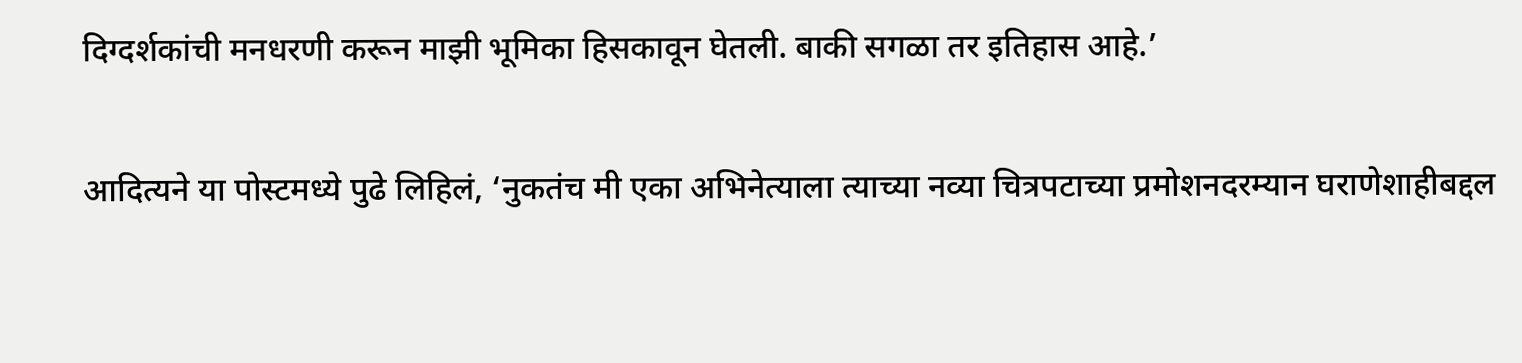दिग्दर्शकांची मनधरणी करून माझी भूमिका हिसकावून घेतली. बाकी सगळा तर इतिहास आहे.’

आदित्यने या पोस्टमध्ये पुढे लिहिलं, ‘नुकतंच मी एका अभिनेत्याला त्याच्या नव्या चित्रपटाच्या प्रमोशनदरम्यान घराणेशाहीबद्दल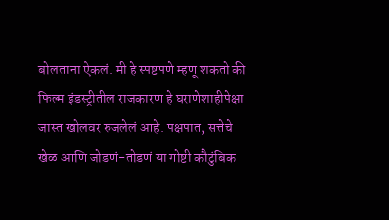बोलताना ऐकलं. मी हे स्पष्टपणे म्हणू शकतो की फिल्म इंडस्ट्रीतील राजकारण हे घराणेशाहीपेक्षा जास्त खोलवर रुजलेलं आहे. पक्षपात, सत्तेचे खेळ आणि जोडणं-तोडणं या गोष्टी कौटुंबिक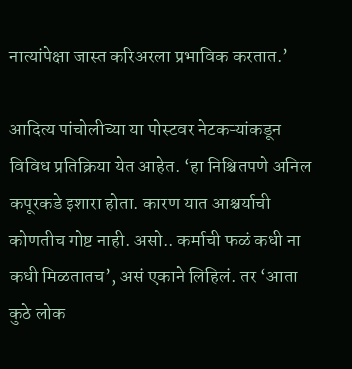नात्यांपेक्षा जास्त करिअरला प्रभाविक करतात.’

आदित्य पांचोलीच्या या पोस्टवर नेटकऱ्यांकडून विविध प्रतिक्रिया येत आहेत. ‘हा निश्चितपणे अनिल कपूरकडे इशारा होता. कारण यात आश्चर्याची कोणतीच गोष्ट नाही. असो.. कर्माची फळं कधी ना कधी मिळतातच’, असं एकाने लिहिलं. तर ‘आता कुठे लोक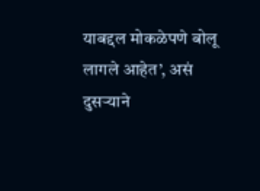याबद्दल मोकळेपणे बोलू लागले आहेत’, असं दुसऱ्याने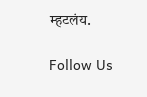म्हटलंय.

Follow Us